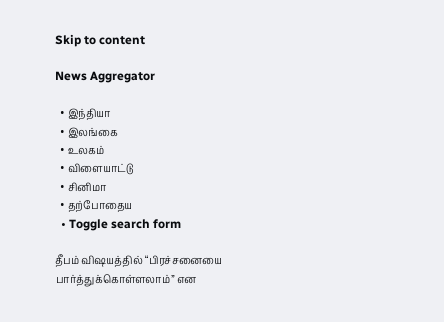Skip to content

News Aggregator

  • இந்தியா
  • இலங்கை
  • உலகம்
  • விளையாட்டு
  • சினிமா
  • தற்போதைய
  • Toggle search form

தீபம் விஷயத்தில் “பிரச்சனையை பார்த்துக்கொள்ளலாம்” என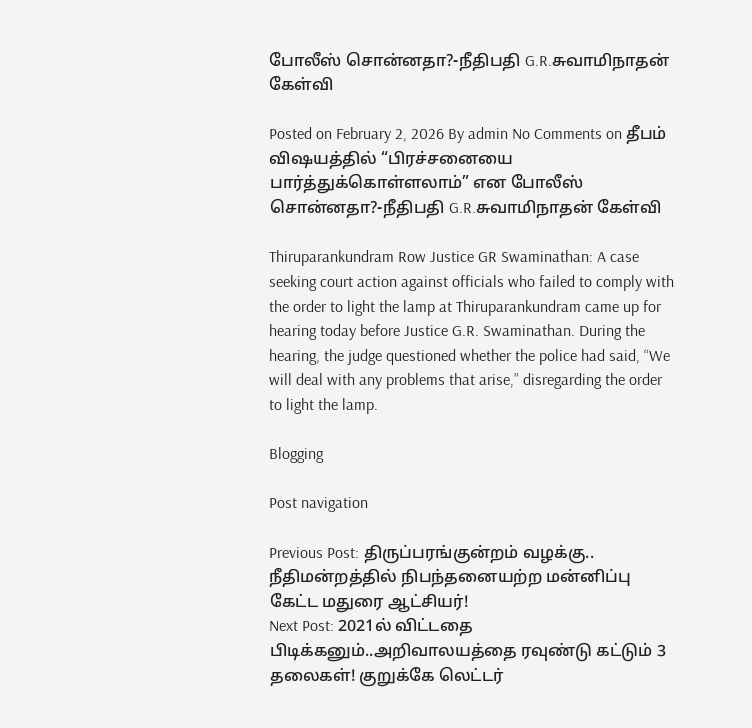போலீஸ் சொன்னதா?-நீதிபதி G.R.சுவாமிநாதன் கேள்வி

Posted on February 2, 2026 By admin No Comments on தீபம் விஷயத்தில் “பிரச்சனையை பார்த்துக்கொள்ளலாம்” என போலீஸ் சொன்னதா?-நீதிபதி G.R.சுவாமிநாதன் கேள்வி

Thiruparankundram Row Justice GR Swaminathan: A case seeking court action against officials who failed to comply with the order to light the lamp at Thiruparankundram came up for hearing today before Justice G.R. Swaminathan. During the hearing, the judge questioned whether the police had said, “We will deal with any problems that arise,” disregarding the order to light the lamp.

Blogging

Post navigation

Previous Post: திருப்பரங்குன்றம் வழக்கு.. நீதிமன்றத்தில் நிபந்தனையற்ற மன்னிப்பு கேட்ட மதுரை ஆட்சியர்!
Next Post: 2021ல் விட்டதை பிடிக்கனும்..அறிவாலயத்தை ரவுண்டு கட்டும் 3 தலைகள்! குறுக்கே லெட்டர்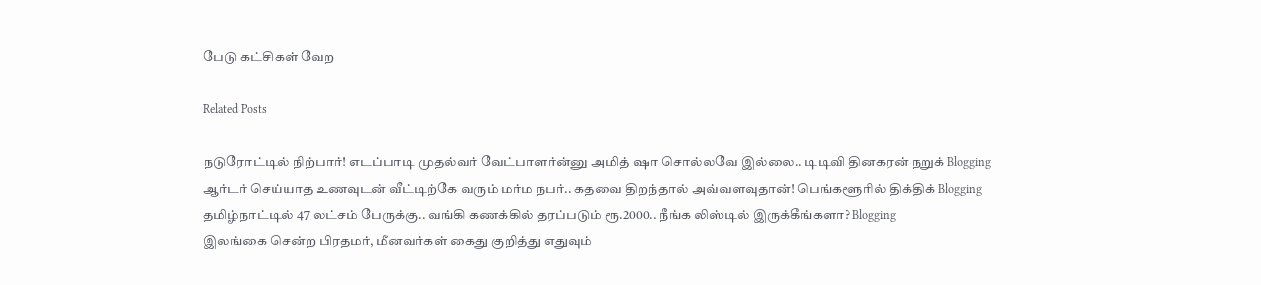பேடு கட்சிகள் வேற

Related Posts

நடுரோட்டில் நிற்பார்! எடப்பாடி முதல்வர் வேட்பாளர்ன்னு அமித் ஷா சொல்லவே இல்லை.. டிடிவி தினகரன் நறுக் Blogging
ஆர்டர் செய்யாத உணவுடன் வீட்டிற்கே வரும் மர்ம நபர்.. கதவை திறந்தால் அவ்வளவுதான்! பெங்களூரில் திக்திக் Blogging
தமிழ்நாட்டில் 47 லட்சம் பேருக்கு.. வங்கி கணக்கில் தரப்படும் ரூ.2000.. நீங்க லிஸ்டில் இருக்கீங்களா? Blogging
இலங்கை சென்ற பிரதமர், மீனவர்கள் கைது குறித்து எதுவும்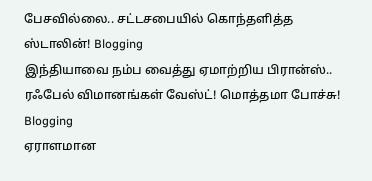பேசவில்லை.. சட்டசபையில் கொந்தளித்த ஸ்டாலின்! Blogging
இந்தியாவை நம்ப வைத்து ஏமாற்றிய பிரான்ஸ்.. ரஃபேல் விமானங்கள் வேஸ்ட்! மொத்தமா போச்சு! Blogging
ஏராளமான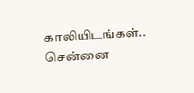காலியிடங்கள்.. சென்னை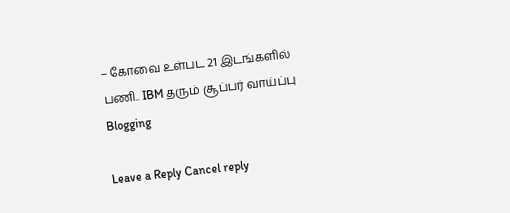– கோவை உள்பட 21 இடங்களில் பணி.. IBM தரும் சூப்பர் வாய்ப்பு Blogging

Leave a Reply Cancel reply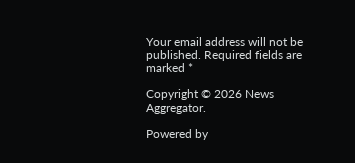Your email address will not be published. Required fields are marked *

Copyright © 2026 News Aggregator.

Powered by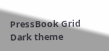PressBook Grid Dark theme